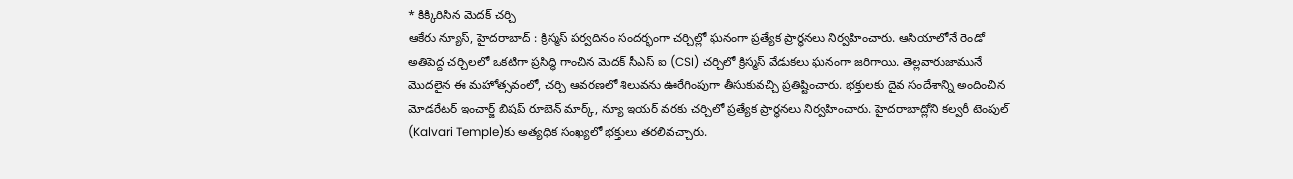* కిక్కిరిసిన మెదక్ చర్చి
ఆకేరు న్యూస్, హైదరాబాద్ : క్రిస్మస్ పర్వదినం సందర్భంగా చర్చిల్లో ఘనంగా ప్రత్యేక ప్రార్థనలు నిర్వహించారు. ఆసియాలోనే రెండో అతిపెద్ద చర్చిలలో ఒకటిగా ప్రసిద్ధి గాంచిన మెదక్ సీఎస్ ఐ (CSI) చర్చిలో క్రిస్మస్ వేడుకలు ఘనంగా జరిగాయి. తెల్లవారుజామునే మొదలైన ఈ మహోత్సవంలో, చర్చి ఆవరణలో శిలువను ఊరేగింపుగా తీసుకువచ్చి ప్రతిష్టించారు. భక్తులకు దైవ సందేశాన్ని అందించిన మోడరేటర్ ఇంచార్జ్ బిషప్ రూబెన్ మార్క్, న్యూ ఇయర్ వరకు చర్చిలో ప్రత్యేక ప్రార్థనలు నిర్వహించారు. హైదరాబాద్లోని కల్వరీ టెంపుల్ (Kalvari Temple)కు అత్యధిక సంఖ్యలో భక్తులు తరలివచ్చారు.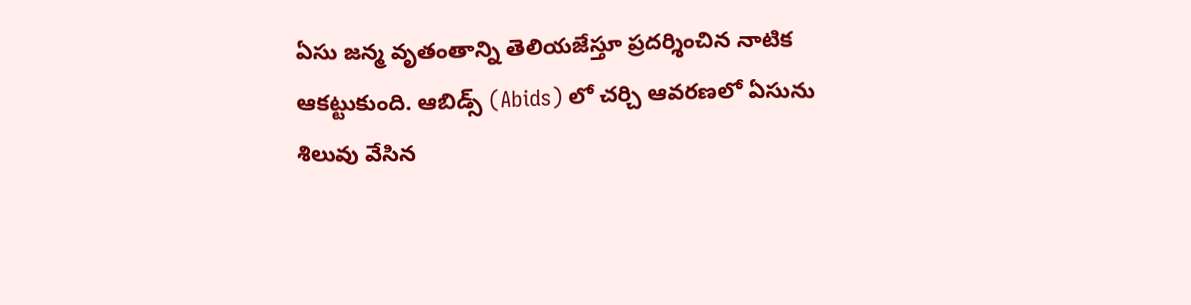ఏసు జన్మ వృతంతాన్ని తెలియజేస్తూ ప్రదర్శించిన నాటిక ఆకట్టుకుంది. ఆబిడ్స్ (Abids) లో చర్చి ఆవరణలో ఏసును శిలువు వేసిన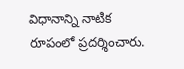విధానాన్ని నాటిక రూపంలో ప్రదర్శించారు.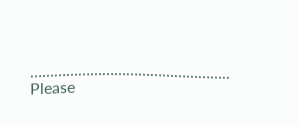…………………………………………..
Please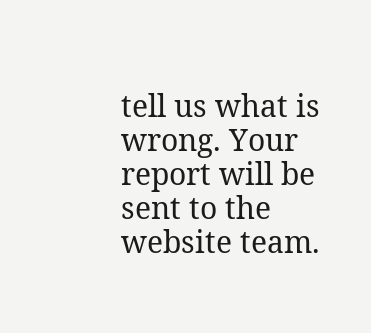tell us what is wrong. Your report will be sent to the website team.